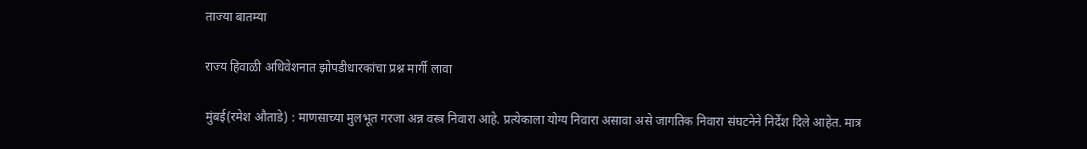ताज्या बातम्या

राज्य हिवाळी अधिवेशनात झोपडीधारकांचा प्रश्न मार्गी लावा

मुंबई(रमेश औताडे) : माणसाच्या मुलभूत गरजा अन्न वस्त्र निवारा आहे. प्रत्येकाला योग्य निवारा असावा असे जागतिक निवारा संघटनेने निर्देश दिले आहेत. मात्र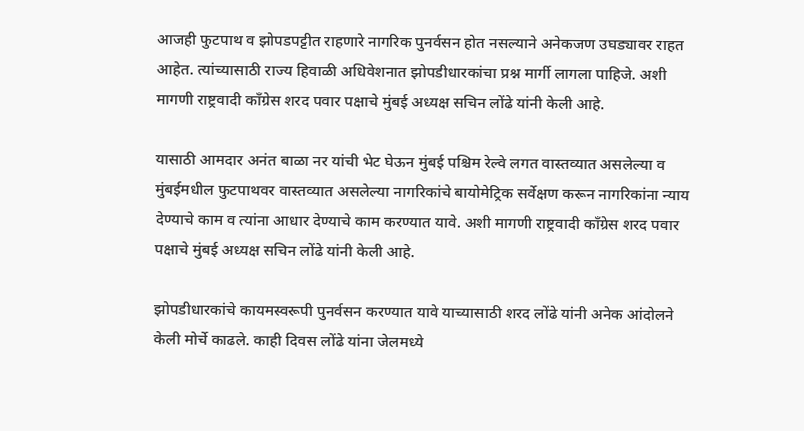आजही फुटपाथ व झोपडपट्टीत राहणारे नागरिक पुनर्वसन होत नसल्याने अनेकजण उघड्यावर राहत आहेत. त्यांच्यासाठी राज्य हिवाळी अधिवेशनात झोपडीधारकांचा प्रश्न मार्गी लागला पाहिजे. अशी मागणी राष्ट्रवादी काँग्रेस शरद पवार पक्षाचे मुंबई अध्यक्ष सचिन लोंढे यांनी केली आहे.

यासाठी आमदार अनंत बाळा नर यांची भेट घेऊन मुंबई पश्चिम रेल्वे लगत वास्तव्यात असलेल्या व मुंबईमधील फुटपाथवर वास्तव्यात असलेल्या नागरिकांचे बायोमेट्रिक सर्वेक्षण करून नागरिकांना न्याय देण्याचे काम व त्यांना आधार देण्याचे काम करण्यात यावे. अशी मागणी राष्ट्रवादी काँग्रेस शरद पवार पक्षाचे मुंबई अध्यक्ष सचिन लोंढे यांनी केली आहे.

झोपडीधारकांचे कायमस्वरूपी पुनर्वसन करण्यात यावे याच्यासाठी शरद लोंढे यांनी अनेक आंदोलने केली मोर्चे काढले. काही दिवस लोंढे यांना जेलमध्ये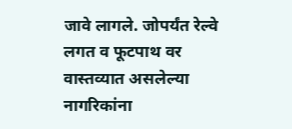जावे लागले. जोपर्यंत रेल्वे लगत व फूटपाथ वर वास्तव्यात असलेल्या नागरिकांना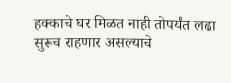हक्काचे घर मिळत नाही तोपर्यंत लढा सुरूच राहणार असल्याचे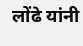लोंढे यांनी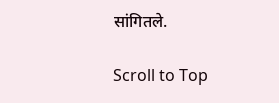सांगितले.

Scroll to Top